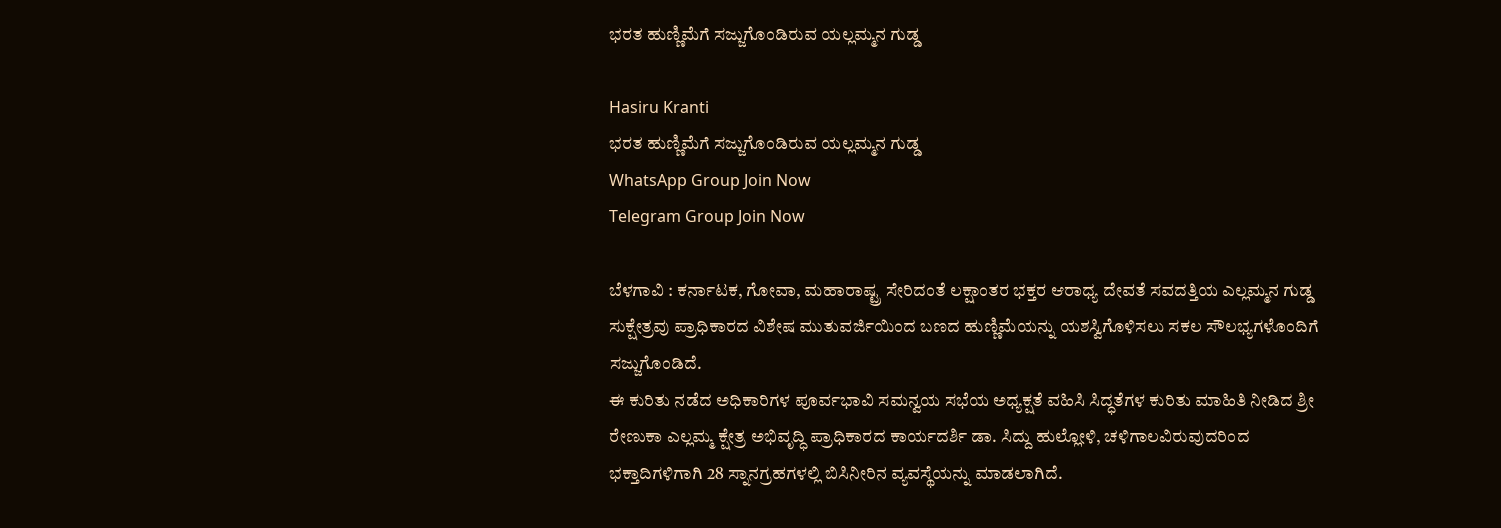ಭರತ ಹುಣ್ಣಿಮೆಗೆ ಸಜ್ಜುಗೊಂಡಿರುವ ಯಲ್ಲಮ್ಮನ ಗುಡ್ಡ

Hasiru Kranti
ಭರತ ಹುಣ್ಣಿಮೆಗೆ ಸಜ್ಜುಗೊಂಡಿರುವ ಯಲ್ಲಮ್ಮನ ಗುಡ್ಡ
WhatsApp Group Join Now
Telegram Group Join Now

ಬೆಳಗಾವಿ : ಕರ್ನಾಟಕ, ಗೋವಾ, ಮಹಾರಾಷ್ಟ್ರ ಸೇರಿದಂತೆ ಲಕ್ಷಾಂತರ ಭಕ್ತರ ಆರಾಧ್ಯ ದೇವತೆ ಸವದತ್ತಿಯ ಎಲ್ಲಮ್ಮನ ಗುಡ್ಡ ಸುಕ್ಷೇತ್ರವು ಪ್ರಾಧಿಕಾರದ ವಿಶೇಷ ಮುತುವರ್ಜಿಯಿಂದ ಬಣದ ಹುಣ್ಣಿಮೆಯನ್ನು ಯಶಸ್ವಿಗೊಳಿಸಲು ಸಕಲ ಸೌಲಭ್ಯಗಳೊಂದಿಗೆ ಸಜ್ಜುಗೊಂಡಿದೆ.
ಈ ಕುರಿತು ನಡೆದ ಅಧಿಕಾರಿಗಳ ಪೂರ್ವಭಾವಿ ಸಮನ್ವಯ ಸಭೆಯ ಅಧ್ಯಕ್ಷತೆ ವಹಿಸಿ ಸಿದ್ಧತೆಗಳ ಕುರಿತು ಮಾಹಿತಿ ನೀಡಿದ ಶ್ರೀ ರೇಣುಕಾ ಎಲ್ಲಮ್ಮ ಕ್ಷೇತ್ರ ಅಭಿವೃದ್ಧಿ ಪ್ರಾಧಿಕಾರದ ಕಾರ್ಯದರ್ಶಿ ಡಾ. ಸಿದ್ದು ಹುಲ್ಲೋಳಿ, ಚಳಿಗಾಲವಿರುವುದರಿಂದ ಭಕ್ತಾದಿಗಳಿಗಾಗಿ 28 ಸ್ನಾನಗ್ರಹಗಳಲ್ಲಿ ಬಿಸಿನೀರಿನ ವ್ಯವಸ್ಥೆಯನ್ನು ಮಾಡಲಾಗಿದೆ.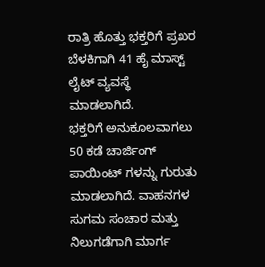ರಾತ್ರಿ ಹೊತ್ತು ಭಕ್ತರಿಗೆ ಪ್ರಖರ ಬೆಳಕಿಗಾಗಿ 41 ಹೈ ಮಾಸ್ಟ್ ಲೈಟ್ ವ್ಯವಸ್ಥೆ ಮಾಡಲಾಗಿದೆ.
ಭಕ್ತರಿಗೆ ಅನುಕೂಲವಾಗಲು 50 ಕಡೆ ಚಾರ್ಜಿಂಗ್ ಪಾಯಿಂಟ್ ಗಳನ್ನು ಗುರುತು ಮಾಡಲಾಗಿದೆ. ವಾಹನಗಳ ಸುಗಮ ಸಂಚಾರ ಮತ್ತು ನಿಲುಗಡೆಗಾಗಿ ಮಾರ್ಗ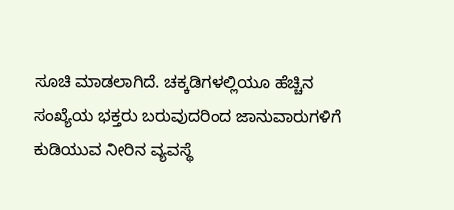ಸೂಚಿ ಮಾಡಲಾಗಿದೆ. ಚಕ್ಕಡಿಗಳಲ್ಲಿಯೂ ಹೆಚ್ಚಿನ ಸಂಖ್ಯೆಯ ಭಕ್ತರು ಬರುವುದರಿಂದ ಜಾನುವಾರುಗಳಿಗೆ ಕುಡಿಯುವ ನೀರಿನ ವ್ಯವಸ್ಥೆ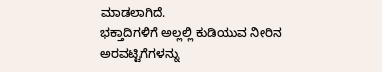ಮಾಡಲಾಗಿದೆ.
ಭಕ್ತಾದಿಗಳಿಗೆ ಅಲ್ಲಲ್ಲಿ ಕುಡಿಯುವ ನೀರಿನ ಅರವಟ್ಟಿಗೆಗಳನ್ನು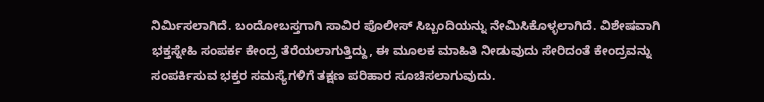ನಿರ್ಮಿಸಲಾಗಿದೆ. ಬಂದೋಬಸ್ತಗಾಗಿ ಸಾವಿರ ಪೊಲೀಸ್ ಸಿಬ್ಬಂದಿಯನ್ನು ನೇಮಿಸಿಕೊಳ್ಳಲಾಗಿದೆ. ವಿಶೇಷವಾಗಿ ಭಕ್ತಸ್ನೇಹಿ ಸಂಪರ್ಕ ಕೇಂದ್ರ ತೆರೆಯಲಾಗುತ್ತಿದ್ದು, ಈ ಮೂಲಕ ಮಾಹಿತಿ ನೀಡುವುದು ಸೇರಿದಂತೆ ಕೇಂದ್ರವನ್ನು ಸಂಪರ್ಕಿಸುವ ಭಕ್ತರ ಸಮಸ್ಯೆಗಳಿಗೆ ತಕ್ಷಣ ಪರಿಹಾರ ಸೂಚಿಸಲಾಗುವುದು.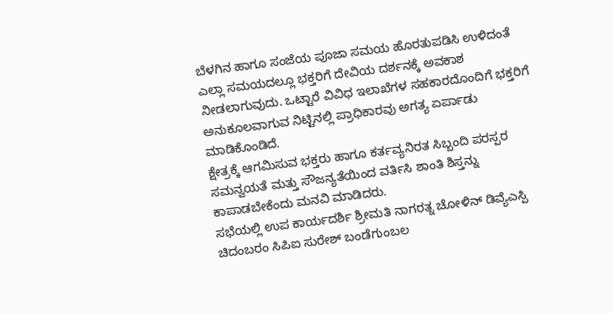ಬೆಳಗಿನ ಹಾಗೂ ಸಂಜೆಯ ಪೂಜಾ ಸಮಯ ಹೊರತುಪಡಿಸಿ ಉಳಿದಂತೆ ಎಲ್ಲಾ ಸಮಯದಲ್ಲೂ ಭಕ್ತರಿಗೆ ದೇವಿಯ ದರ್ಶನಕ್ಕೆ ಅವಕಾಶ ನೀಡಲಾಗುವುದು. ಒಟ್ಟಾರೆ ವಿವಿಧ ಇಲಾಖೆಗಳ ಸಹಕಾರದೊಂದಿಗೆ ಭಕ್ತರಿಗೆ ಅನುಕೂಲವಾಗುವ ನಿಟ್ಟಿನಲ್ಲಿ ಪ್ರಾಧಿಕಾರವು ಅಗತ್ಯ ಏರ್ಪಾಡು ಮಾಡಿಕೊಂಡಿದೆ.
ಕ್ಷೇತ್ರಕ್ಕೆ ಆಗಮಿಸುವ ಭಕ್ತರು ಹಾಗೂ ಕರ್ತವ್ಯನಿರತ ಸಿಬ್ಬಂದಿ ಪರಸ್ಪರ ಸಮನ್ವಯತೆ ಮತ್ತು ಸೌಜನ್ಯತೆಯಿಂದ ವರ್ತಿಸಿ ಶಾಂತಿ ಶಿಸ್ತನ್ನು ಕಾಪಾಡಬೇಕೆಂದು ಮನವಿ ಮಾಡಿದರು.
ಸಭೆಯಲ್ಲಿ ಉಪ ಕಾರ್ಯದರ್ಶಿ ಶ್ರೀಮತಿ ನಾಗರತ್ನ ಚೋಳಿನ್ ಡಿವ್ಯೆಎಸ್ಪಿ ಚಿದಂಬರಂ ಸಿಪಿಐ ಸುರೇಶ್ ಬಂಡೆಗುಂಬಲ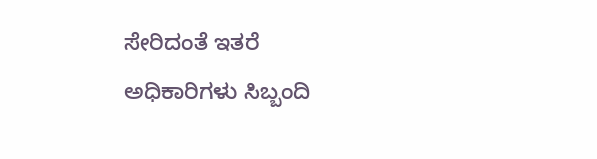ಸೇರಿದಂತೆ ಇತರೆ ಅಧಿಕಾರಿಗಳು ಸಿಬ್ಬಂದಿ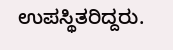ಉಪಸ್ಥಿತರಿದ್ದರು.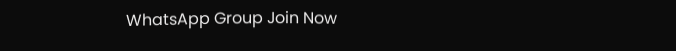WhatsApp Group Join Now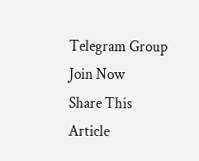Telegram Group Join Now
Share This Article